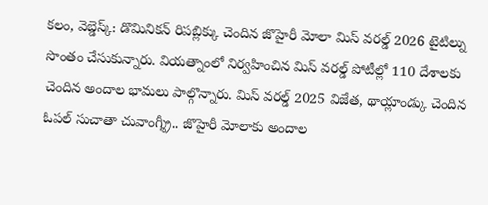కలం, వెబ్డెస్క్: డొమినికన్ రిపబ్లిక్కు చెందిన జొహైరీ మోలా మిస్ వరల్డ్ 2026 టైటిల్ను సొంతం చేసుకున్నారు. వియత్నాంలో నిర్వహించిన మిస్ వరల్డ్ పోటీల్లో 110 దేశాలకు చెందిన అందాల భామలు పాల్గొన్నారు. మిస్ వరల్డ్ 2025 విజేత, థాయ్లాండ్కు చెందిన ఓపల్ సుచాతా చువాంగ్శ్రీ.. జొహైరీ మోలాకు అందాల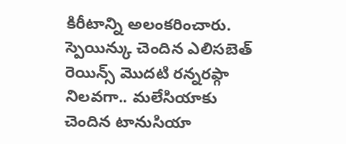కిరీటాన్ని అలంకరించారు. స్పెయిన్కు చెందిన ఎలిసబెత్ రెయిన్స్ మొదటి రన్నరప్గా నిలవగా.. మలేసియాకు చెందిన టానుసియా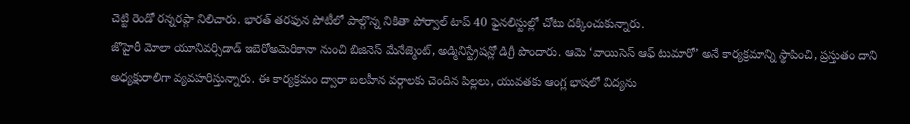చెట్టి రెండో రన్నరప్గా నిలిచారు. భారత్ తరఫున పోటీలో పాల్గొన్న నికితా పోర్వాల్ టాప్ 40 ఫైనలిస్టుల్లో చోటు దక్కించుకున్నారు.
జొహైరీ మోలా యూనివర్సిడాడ్ ఇబెరోఅమెరికానా నుంచి బిజినెస్ మేనేజ్మెంట్, అడ్మినిస్ట్రేషన్లో డిగ్రీ పొందారు. ఆమె ‘వాయిసెస్ ఆఫ్ టుమారో’ అనే కార్యక్రమాన్ని స్థాపించి, ప్రస్తుతం దాని అధ్యక్షురాలిగా వ్యవహరిస్తున్నారు. ఈ కార్యక్రమం ద్వారా బలహీన వర్గాలకు చెందిన పిల్లలు, యువతకు ఆంగ్ల భాషలో విద్యను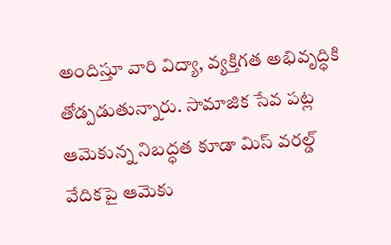అందిస్తూ వారి విద్యా, వ్యక్తిగత అభివృద్ధికి తోడ్పడుతున్నారు. సామాజిక సేవ పట్ల ఆమెకున్న నిబద్ధత కూడా మిస్ వరల్డ్ వేదికపై ఆమెకు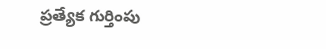ప్రత్యేక గుర్తింపు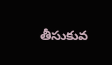తీసుకువ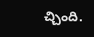చ్చింది.